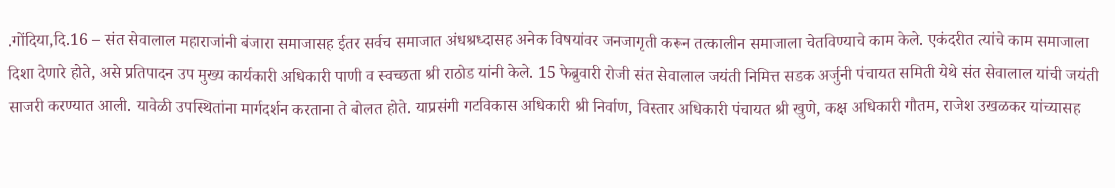.गोंदिया,दि.16 – संत सेवालाल महाराजांनी बंजारा समाजासह ईतर सर्वच समाजात अंधश्रध्दासह अनेक विषयांवर जनजागृती करून तत्कालीन समाजाला चेतविण्याचे काम केले. एकंदरीत त्यांचे काम समाजाला दिशा देणारे होते, असे प्रतिपादन उप मुख्य कार्यकारी अधिकारी पाणी व स्वच्छता श्री राठोड यांनी केले. 15 फेब्रुवारी रोजी संत सेवालाल जयंती निमित्त सडक अर्जुनी पंचायत समिती येथे संत सेवालाल यांची जयंती साजरी करण्यात आली. यावेळी उपस्थितांना मार्गदर्शन करताना ते बोलत होते. याप्रसंगी गटविकास अधिकारी श्री निर्वाण, विस्तार अधिकारी पंचायत श्री खुणे, कक्ष अधिकारी गौतम, राजेश उखळकर यांच्यासह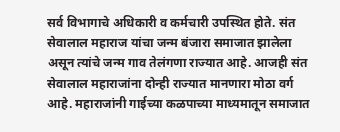सर्व विभागाचे अधिकारी व कर्मचारी उपस्थित होते. संत सेवालाल महाराज यांचा जन्म बंजारा समाजात झालेला असून त्यांचे जन्म गाव तेलंगणा राज्यात आहे. आजही संत सेवालाल महाराजांना दोन्ही राज्यात मानणारा मोठा वर्ग आहे. महाराजांनी गाईच्या कळपाच्या माध्यमातून समाजात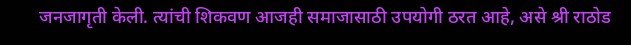जनजागृती केली. त्यांची शिकवण आजही समाजासाठी उपयोगी ठरत आहे, असे श्री राठोड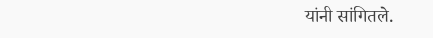यांनी सांगितले.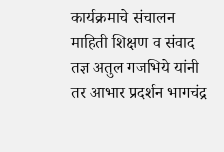कार्यक्रमाचे संचालन माहिती शिक्षण व संवाद तज्ञ अतुल गजभिये यांनी तर आभार प्रदर्शन भागचंद्र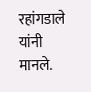रहांगडाले यांनी मानले.